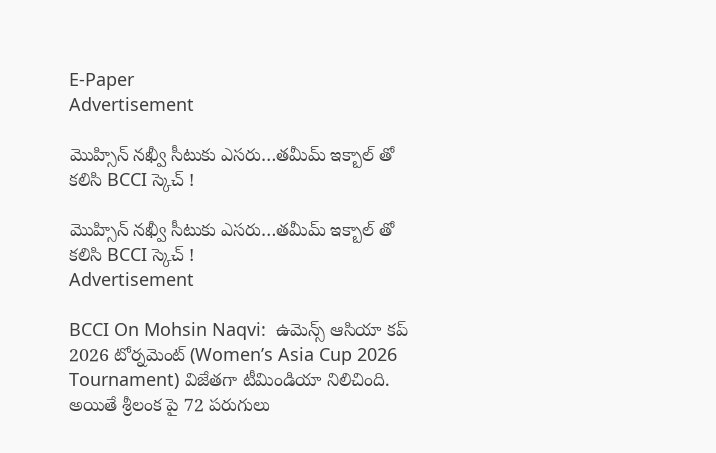E-Paper
Advertisement

మొహ్సిన్ నఖ్వీ సీటుకు ఎసరు…తమీమ్ ఇక్బాల్‌ తో కలిసి BCCI స్కెచ్ !

మొహ్సిన్ నఖ్వీ సీటుకు ఎసరు…తమీమ్ ఇక్బాల్‌ తో కలిసి BCCI స్కెచ్ !
Advertisement

BCCI On Mohsin Naqvi:  ఉమెన్స్ ఆసియా కప్ 2026 టోర్నమెంట్ (Women’s Asia Cup 2026 Tournament) విజేతగా టీమిండియా నిలిచింది. అయితే శ్రీలంక పై 72 పరుగులు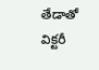తేడాతో విక్టరీ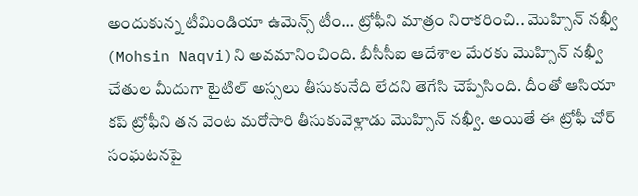అందుకున్న టీమిండియా ఉమెన్స్ టీం… ట్రోఫీని మాత్రం నిరాకరించి.. మొహ్సిన్ నఖ్వీ (Mohsin Naqvi)ని అవమానించింది. బీసీసీఐ ఆదేశాల మేరకు మొహ్సిన్ నఖ్వీ చేతుల మీదుగా టైటిల్ అస్సలు తీసుకునేది లేదని తెగేసి చెప్పేసింది. దీంతో ఆసియా కప్ ట్రోఫీని తన వెంట మరోసారి తీసుకువెళ్లాడు మొహ్సిన్ నఖ్వీ. అయితే ఈ ట్రోఫీ చోర్ సంఘటనపై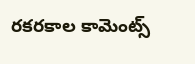రకరకాల కామెంట్స్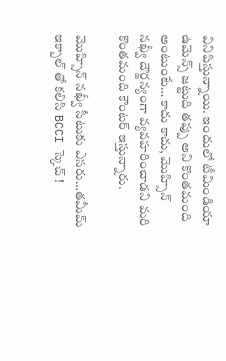వినిపిస్తున్నాయి. ఇందులో టీమిండియా ఉమెన్స్ జట్టుది తప్పు అని కొంతమంది అంటుంటే… కాదు కాదు, మొహ్సిన్ నఖ్వీ దౌర్జన్యంగా వ్యవహరించాడని మరి కొంతమంది కౌంటర్ ఇస్తున్నారు.

మొహ్సిన్ నఖ్వీ సీటుకు ఎసరు…తమీమ్ ఇక్బాల్‌ తో కలిసి BCCI స్కెచ్ !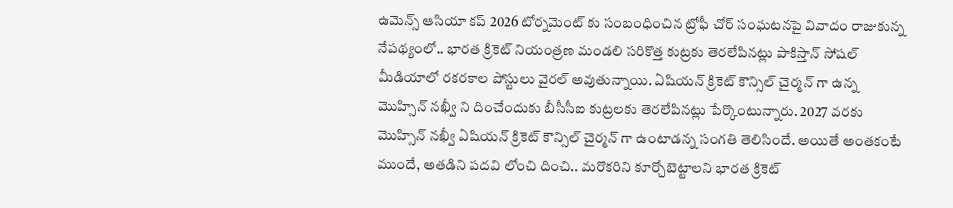ఉమెన్స్ ఆసియా కప్ 2026 టోర్నమెంట్ కు సంబంధించిన ట్రోఫీ చోర్ సంఘటనపై వివాదం రాజుకున్న నేపథ్యంలో.. భారత క్రికెట్ నియంత్రణ మండలి సరికొత్త కుట్రకు తెరలేపినట్లు పాకిస్తాన్ సోషల్ మీడియాలో రకరకాల పోస్టులు వైరల్ అవుతున్నాయి. ఏషియన్ క్రికెట్ కౌన్సిల్ చైర్మన్ గా ఉన్న మొహ్సిన్ నఖ్వీ ని దించేందుకు బీసీసీఐ కుట్రలకు తెరలేపినట్లు పేర్కొంటున్నారు. 2027 వరకు మొహ్సిన్ నఖ్వీ ఏషియన్ క్రికెట్ కౌన్సిల్ చైర్మన్ గా ఉంటాడన్న సంగతి తెలిసిందే. అయితే అంతకంటే ముందే, అతడిని పదవి లోంచి దించి.. మరొకరిని కూర్చోబెట్టాలని భారత క్రికెట్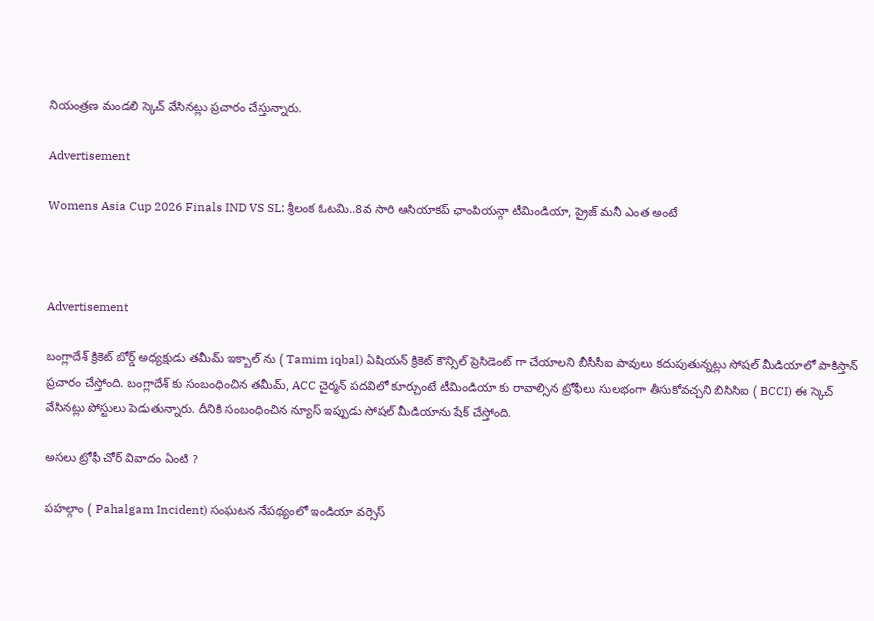నియంత్రణ మండలి స్కెచ్ వేసినట్లు ప్రచారం చేస్తున్నారు.

Advertisement

Womens Asia Cup 2026 Finals IND VS SL: శ్రీలంక ఓటమి..8వ సారి ఆసియాకప్ ఛాంపియన్గా టీమిండియా, ప్రైజ్ మనీ ఎంత అంటే



Advertisement

బంగ్లాదేశ్ క్రికెట్ బోర్డ్ అధ్యక్షుడు తమీమ్ ఇక్బాల్ ను ( Tamim iqbal) ఏషియన్ క్రికెట్ కౌన్సిల్ ప్రెసిడెంట్ గా చేయాలని బీసీసీఐ పావులు కదుపుతున్నట్లు సోషల్ మీడియాలో పాకిస్తాన్ ప్రచారం చేస్తోంది. బంగ్లాదేశ్ కు సంబంధించిన తమీమ్, ACC చైర్మన్ పదవిలో కూర్చుంటే టీమిండియా కు రావాల్సిన ట్రోఫీలు సులభంగా తీసుకోవచ్చని బిసిసిఐ ( BCCI) ఈ స్కెచ్ వేసినట్లు పోస్టులు పెడుతున్నారు. దీనికి సంబంధించిన న్యూస్ ఇప్పుడు సోషల్ మీడియాను షేక్ చేస్తోంది.

అసలు ట్రోఫీ చోర్ వివాదం ఏంటి ?

పహల్గాం ( Pahalgam Incident) సంఘటన నేపథ్యంలో ఇండియా వర్సెస్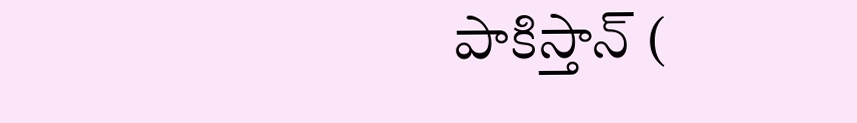పాకిస్తాన్ (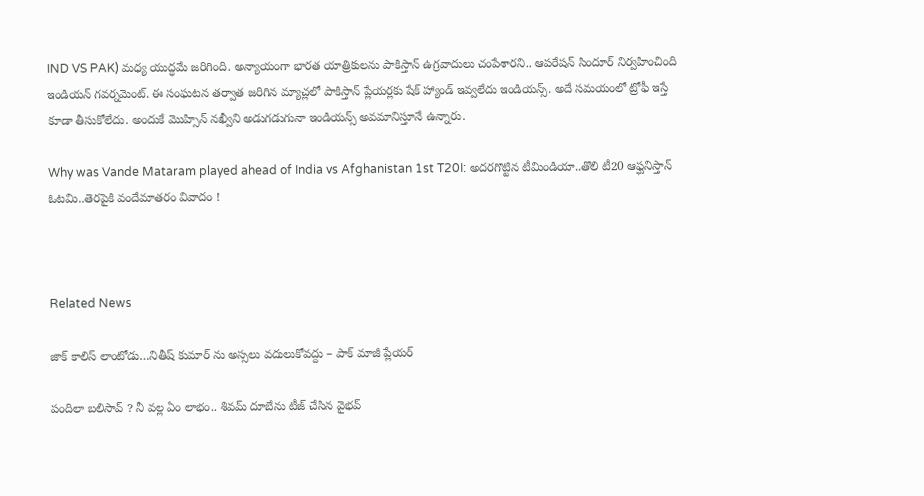IND VS PAK) మధ్య యుద్ధమే జరిగింది. అన్యాయంగా భారత యాత్రికులను పాకిస్తాన్ ఉగ్రవాదులు చంపేశారని.. ఆపరేషన్ సిందూర్ నిర్వహించింది ఇండియన్ గవర్నమెంట్. ఈ సంఘటన తర్వాత జరిగిన మ్యాచ్లలో పాకిస్తాన్ ప్లేయర్లకు షేక్ హ్యాండ్ ఇవ్వలేదు ఇండియన్స్. అదే సమయంలో ట్రోఫీ ఇస్తే కూడా తీసుకోలేదు. అందుకే మొహ్సిన్ నఖ్వీని అడుగడుగునా ఇండియన్స్ అవమానిస్తూనే ఉన్నారు.

Why was Vande Mataram played ahead of India vs Afghanistan 1st T20I: అదరగొట్టిన టీమిండియా..తొలి టీ20 ఆఫ్ఘనిస్తాన్ ఓటమి..తెరపైకి వందేమాతరం వివాదం !



Related News

జాక్ కాలిస్ లాంటోడు…నితీష్ కుమార్ ను అస్సలు వదులుకోవద్దు – పాక్ మాజీ ప్లేయర్

పందిలా బలిసావ్ ? నీ వల్ల ఏం లాభం.. శివమ్ దూబేను టీజ్ చేసిన వైభవ్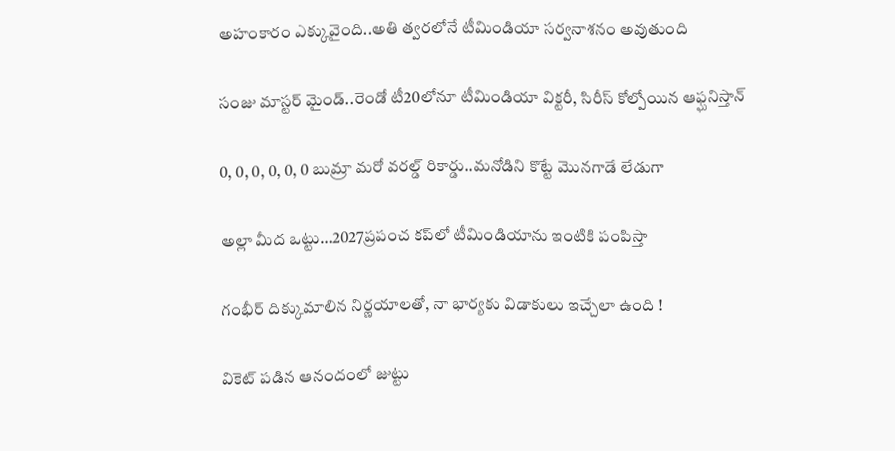అహంకారం ఎక్కువైంది..అతి త్వరలోనే టీమిండియా సర్వనాశనం అవుతుంది

సంజు మాస్టర్ మైండ్..రెండో టీ20లోనూ టీమిండియా విక్టరీ, సిరీస్ కోల్పోయిన ఆఫ్ఘనిస్తాన్

0, 0, 0, 0, 0, 0 బుమ్రా మరో వరల్డ్ రికార్డు..మనోడిని కొట్టే మొనగాడే లేడుగా

అల్లా మీద ఒట్టు…2027ప్రపంచ కప్‌లో టీమిండియాను ఇంటికి పంపిస్తా

గంభీర్‌ దిక్కుమాలిన నిర్ణయాలతో, నా భార్యకు విడాకులు ఇచ్చేలా ఉంది !

వికెట్ పడిన ఆనందంలో జుట్టు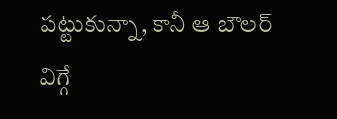పట్టుకున్నా, కానీ ఆ బౌలర్ విగ్గే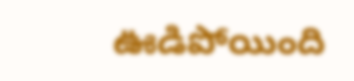ఊడిపోయింది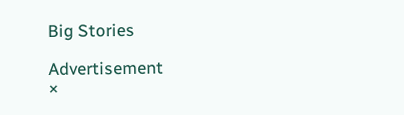Big Stories

Advertisement
×